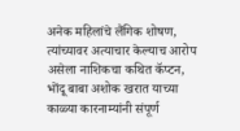अनेक महिलांचे लैंगिक शोषण, त्यांच्यावर अत्याचार केल्याच आरोप असेला नाशिकचा कथित कॅप्टन, भोंदू बाबा अशोक खरात याच्या काळ्या कारनाम्यांनी संपूर्ण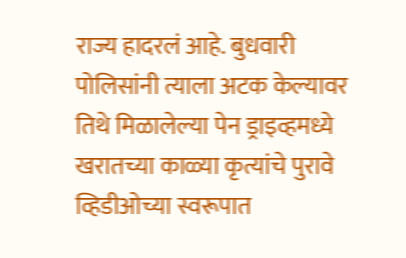राज्य हादरलं आहे. बुधवारी पोलिसांनी त्याला अटक केल्यावर तिथे मिळालेल्या पेन ड्राइव्हमध्ये खरातच्या काळ्या कृत्यांचे पुरावे व्हिडीओच्या स्वरूपात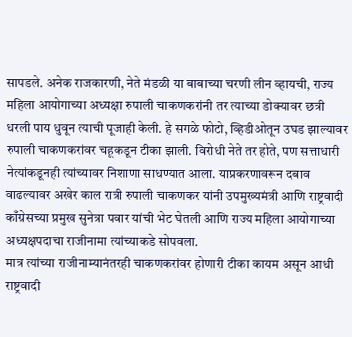सापडले. अनेक राजकारणी, नेते मंडळी या बाबाच्या चरणी लीन व्हायची, राज्य महिला आयोगाच्या अध्यक्षा रुपाली चाकणकरांनी तर त्याच्या डोक्यावर छत्री धरली पाय धुवून त्याची पूजाही केली. हे सगळे फोटो, व्हिडीओतून उघड झाल्यावर रुपाली चाकणकरांवर चहूकडून टीका झाली. विरोधी नेते तर होते, पण सत्ताधारी नेत्यांकडूनही त्यांच्यावर निशाणा साधण्यात आला. याप्रकरणावरून दबाव वाढल्यावर अखेर काल रात्री रुपाली चाकणकर यांनी उपमुख्यमंत्री आणि राष्ट्रवादी काँग्रेसच्या प्रमुख सुनेत्रा पवार यांची भेट घेतली आणि राज्य महिला आयोगाच्या अध्यक्षपदाचा राजीनामा त्यांच्याकडे सोपवला.
मात्र त्यांच्या राजीनाम्यानंतरही चाकणकरांवर होणारी टीका कायम असून आधी राष्ट्रवादी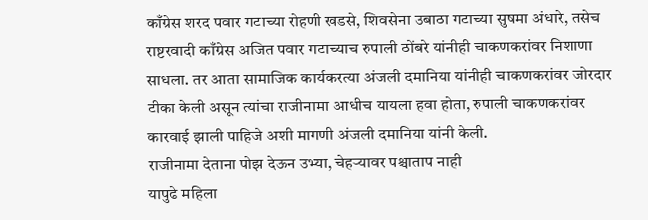काँग्रेस शरद पवार गटाच्या रोहणी खडसे, शिवसेना उबाठा गटाच्या सुषमा अंधारे, तसेच राष्टरवादी काँग्रेस अजित पवार गटाच्याच रुपाली ठोंबरे यांनीही चाकणकरांवर निशाणा साधला. तर आता सामाजिक कार्यकरत्या अंजली दमानिया यांनीही चाकणकरांवर जोरदार टीका केली असून त्यांचा राजीनामा आधीच यायला हवा होता, रुपाली चाकणकरांवर कारवाई झाली पाहिजे अशी मागणी अंजली दमानिया यांनी केली.
राजीनामा देताना पोझ देऊन उभ्या, चेहऱ्यावर पश्चाताप नाही
यापुढे महिला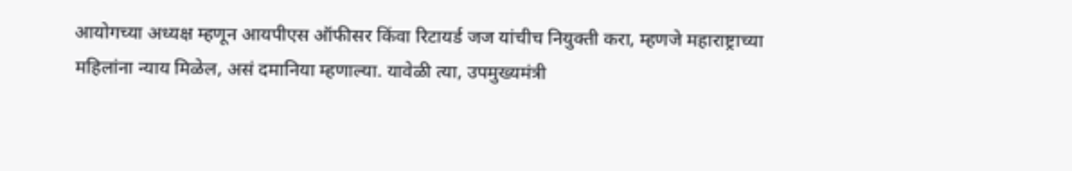आयोगच्या अध्यक्ष म्हणून आयपीएस ऑफीसर किंवा रिटायर्ड जज यांचीच नियुक्ती करा, म्हणजे महाराष्ट्राच्या महिलांना न्याय मिळेल, असं दमानिया म्हणाल्या. यावेळी त्या, उपमुख्यमंत्री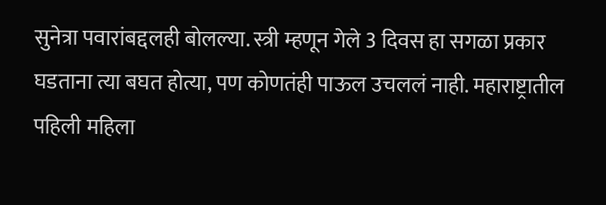सुनेत्रा पवारांबद्दलही बोलल्या. स्त्री म्हणून गेले 3 दिवस हा सगळा प्रकार घडताना त्या बघत होत्या, पण कोणतंही पाऊल उचललं नाही. महाराष्ट्रातील पहिली महिला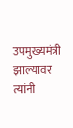उपमुख्यमंत्री झाल्यावर त्यांनी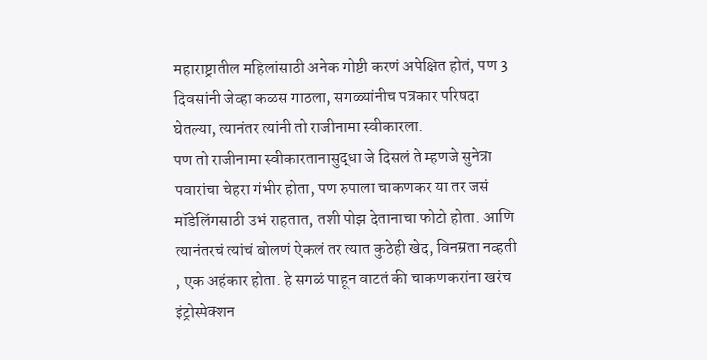महाराष्ट्रातील महिलांसाठी अनेक गोष्टी करणं अपेक्षित होतं, पण 3 दिवसांनी जेव्हा कळस गाठला, सगळ्यांनीच पत्रकार परिषदा घेतल्या, त्यानंतर त्यांनी तो राजीनामा स्वीकारला.
पण तो राजीनामा स्वीकारतानासुद्धा जे दिसलं ते म्हणजे सुनेत्रा पवारांचा चेहरा गंभीर होता, पण रुपाला चाकणकर या तर जसं मॉडेलिंगसाठी उभं राहतात, तशी पोझ देतानाचा फोटो होता. आणि त्यानंतरचं त्यांचं बोलणं ऐकलं तर त्यात कुठेही खेद, विनम्रता नव्हती , एक अहंकार होता. हे सगळं पाहून वाटतं की चाकणकरांना खरंच इंट्रोस्पेक्शन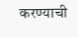करण्याची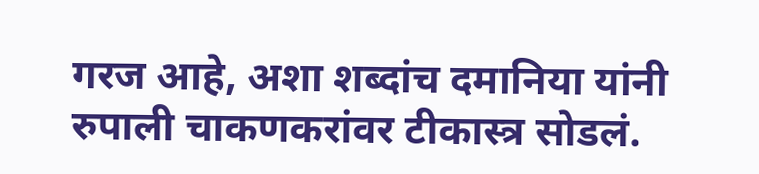गरज आहे, अशा शब्दांच दमानिया यांनी रुपाली चाकणकरांवर टीकास्त्र सोडलं.